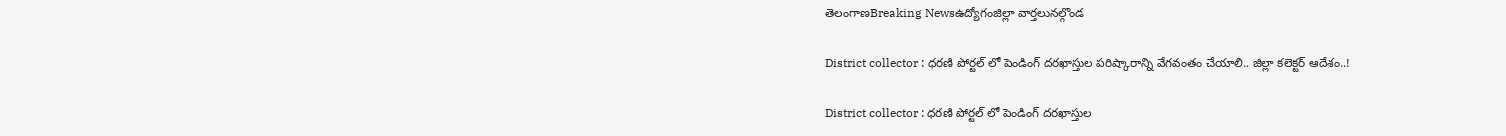తెలంగాణBreaking Newsఉద్యోగంజిల్లా వార్తలునల్గొండ

District collector : ధరణి పోర్టల్ లో పెండింగ్ దరఖాస్తుల పరిష్కారాన్ని వేగవంతం చేయాలి.. జిల్లా కలెక్టర్ ఆదేశం..!

District collector : ధరణి పోర్టల్ లో పెండింగ్ దరఖాస్తుల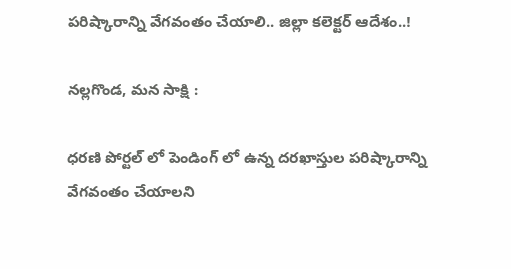పరిష్కారాన్ని వేగవంతం చేయాలి.. జిల్లా కలెక్టర్ ఆదేశం..!

నల్లగొండ, మన సాక్షి :

ధరణి పోర్టల్ లో పెండింగ్ లో ఉన్న దరఖాస్తుల పరిష్కారాన్ని వేగవంతం చేయాలని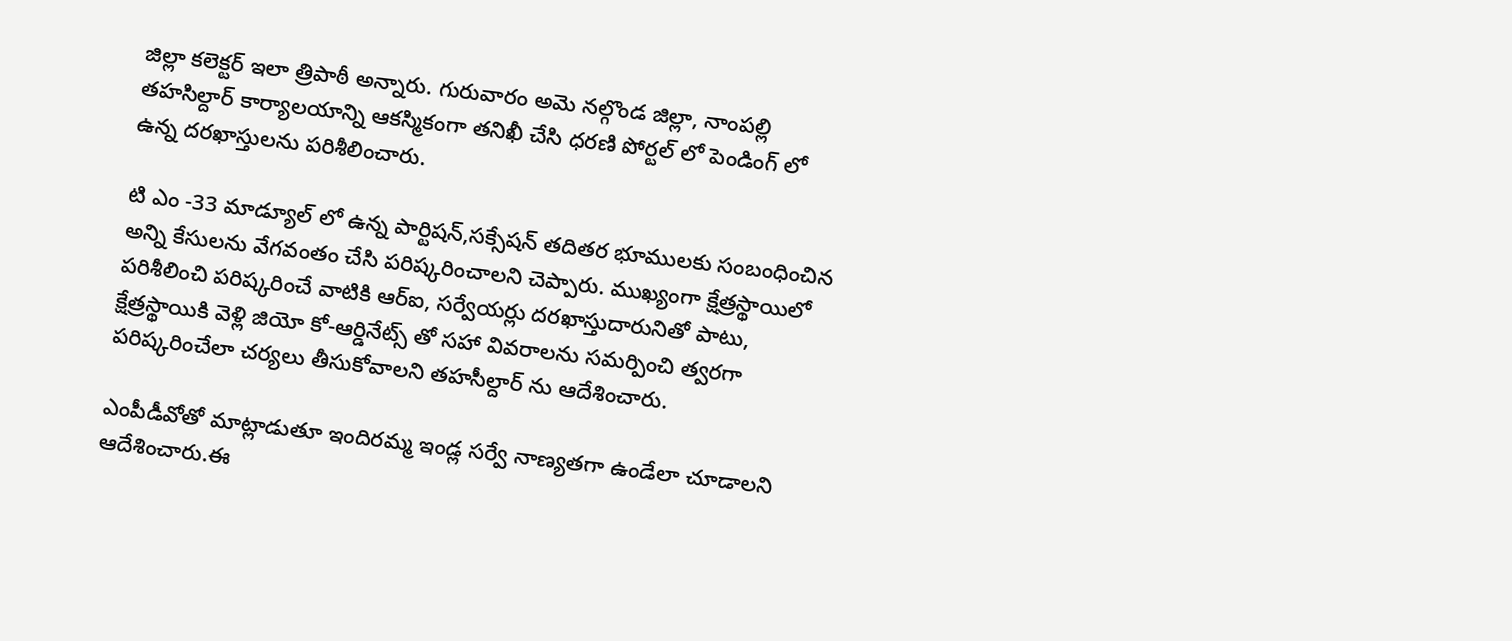జిల్లా కలెక్టర్ ఇలా త్రిపాఠీ అన్నారు. గురువారం అమె నల్గొండ జిల్లా, నాంపల్లి తహసిల్దార్ కార్యాలయాన్ని ఆకస్మికంగా తనిఖీ చేసి ధరణి పోర్టల్ లో పెండింగ్ లో ఉన్న దరఖాస్తులను పరిశీలించారు.

టి ఎం -33 మాడ్యూల్ లో ఉన్న పార్టిషన్,సక్సేషన్ తదితర భూములకు సంబంధించిన అన్ని కేసులను వేగవంతం చేసి పరిష్కరించాలని చెప్పారు. ముఖ్యంగా క్షేత్రస్థాయిలో పరిశీలించి పరిష్కరించే వాటికి ఆర్ఐ, సర్వేయర్లు దరఖాస్తుదారునితో పాటు, క్షేత్రస్థాయికి వెళ్లి జియో కో-ఆర్డినేట్స్ తో సహా వివరాలను సమర్పించి త్వరగా పరిష్కరించేలా చర్యలు తీసుకోవాలని తహసీల్దార్ ను ఆదేశించారు.

ఎంపీడీవోతో మాట్లాడుతూ ఇందిరమ్మ ఇండ్ల సర్వే నాణ్యతగా ఉండేలా చూడాలని ఆదేశించారు.ఈ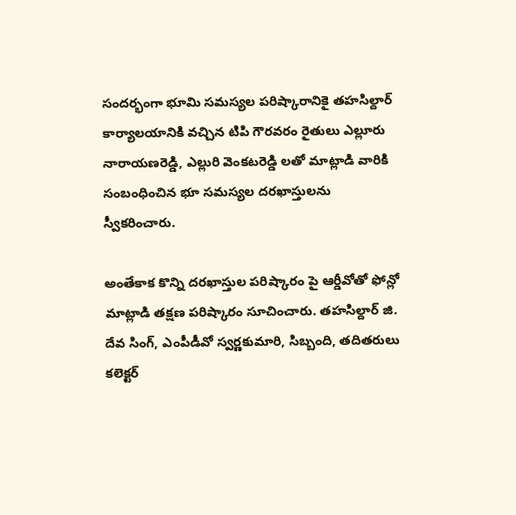సందర్భంగా భూమి సమస్యల పరిష్కారానికై తహసిల్దార్ కార్యాలయానికి వచ్చిన టిపి గౌరవరం రైతులు ఎల్లూరు నారాయణరెడ్డి, ఎల్లురి వెంకటరెడ్డి లతో మాట్లాడి వారికి సంబంధించిన భూ సమస్యల దరఖాస్తులను స్వీకరించారు.

అంతేకాక కొన్ని దరఖాస్తుల పరిష్కారం పై ఆర్డీవోతో ఫోన్లో మాట్లాడి తక్షణ పరిష్కారం సూచించారు. తహసిల్దార్ జి. దేవ సింగ్, ఎంపీడీవో స్వర్ణకుమారి, సిబ్బంది, తదితరులు కలెక్టర్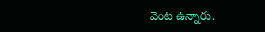వెంట ఉన్నారు.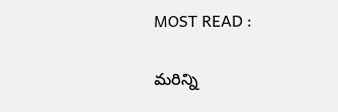MOST READ :

మరిన్ని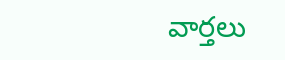వార్తలు